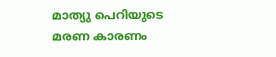മാത്യു പെറിയുടെ മരണ കാരണം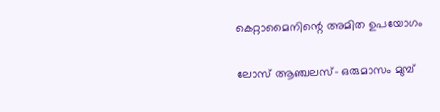കെറ്റാമൈനിന്റെ അമിത ഉപയോഗം

ലോസ് ആഞ്ചലസ്- ഒരുമാസം മുമ്പ്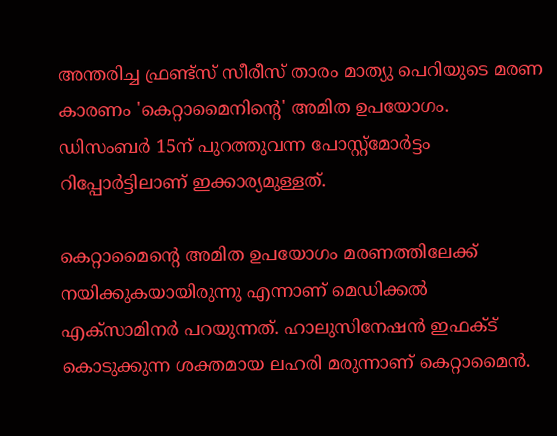അന്തരിച്ച ഫ്രണ്ട്‌സ് സീരീസ് താരം മാത്യു പെറിയുടെ മരണ കാരണം 'കെറ്റാമൈനിന്റെ' അമിത ഉപയോഗം. ഡിസംബര്‍ 15ന് പുറത്തുവന്ന പോസ്റ്റ്മോര്‍ട്ടം റിപ്പോര്‍ട്ടിലാണ് ഇക്കാര്യമുള്ളത്.

കെറ്റാമൈന്റെ അമിത ഉപയോഗം മരണത്തിലേക്ക് നയിക്കുകയായിരുന്നു എന്നാണ് മെഡിക്കല്‍ എക്‌സാമിനര്‍ പറയുന്നത്. ഹാലുസിനേഷന്‍ ഇഫക്ട് കൊടുക്കുന്ന ശക്തമായ ലഹരി മരുന്നാണ് കെറ്റാമൈന്‍.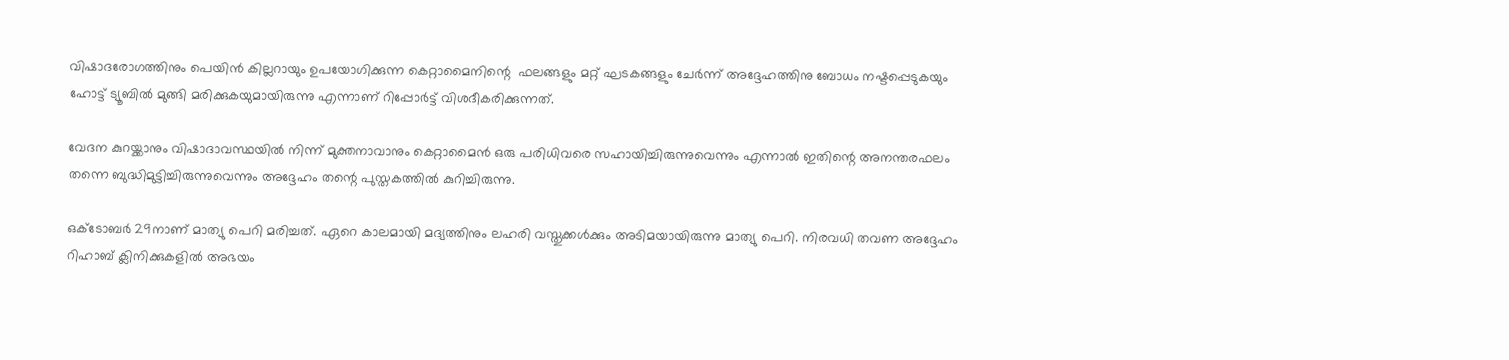വിഷാദരോഗത്തിനും പെയിന്‍ കില്ലറായും ഉപയോഗിക്കുന്ന കെറ്റാമൈനിന്റെ  ഫലങ്ങളും മറ്റ് ഘടകങ്ങളും ചേര്‍ന്ന് അദ്ദേഹത്തിനു ബോധം നഷ്ടപ്പെടുകയും ഹോട്ട് ട്യൂബില്‍ മുങ്ങി മരിക്കുകയുമായിരുന്നു എന്നാണ് റിപ്പോര്‍ട്ട് വിശദീകരിക്കുന്നത്.

വേദന കുറയ്ക്കാനും വിഷാദാവസ്ഥയില്‍ നിന്ന് മുക്തനാവാനും കെറ്റാമൈന്‍ ഒരു പരിധിവരെ സഹായിച്ചിരുന്നുവെന്നും എന്നാല്‍ ഇതിന്റെ അനന്തരഫലം തന്നെ ബുദ്ധിമുട്ടിച്ചിരുന്നുവെന്നും അദ്ദേഹം തന്റെ പുസ്തകത്തില്‍ കുറിച്ചിരുന്നു.

ഒക്ടോബര്‍ 29നാണ് മാത്യു പെറി മരിച്ചത്. ഏറെ കാലമായി മദ്യത്തിനും ലഹരി വസ്തുക്കള്‍ക്കും അടിമയായിരുന്നു മാത്യു പെറി. നിരവധി തവണ അദ്ദേഹം റിഹാബ് ക്ലിനിക്കുകളില്‍ അഭയം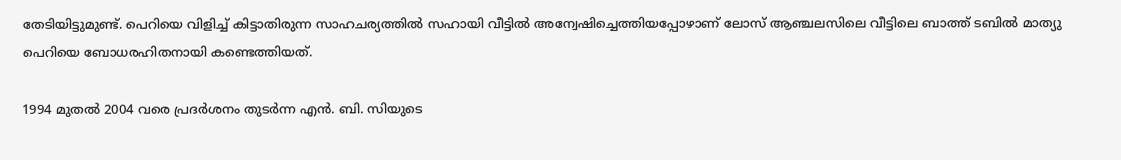തേടിയിട്ടുമുണ്ട്. പെറിയെ വിളിച്ച് കിട്ടാതിരുന്ന സാഹചര്യത്തില്‍ സഹായി വീട്ടില്‍ അന്വേഷിച്ചെത്തിയപ്പോഴാണ് ലോസ് ആഞ്ചലസിലെ വീട്ടിലെ ബാത്ത് ടബില്‍ മാത്യു പെറിയെ ബോധരഹിതനായി കണ്ടെത്തിയത്.

1994 മുതല്‍ 2004 വരെ പ്രദര്‍ശനം തുടര്‍ന്ന എന്‍. ബി. സിയുടെ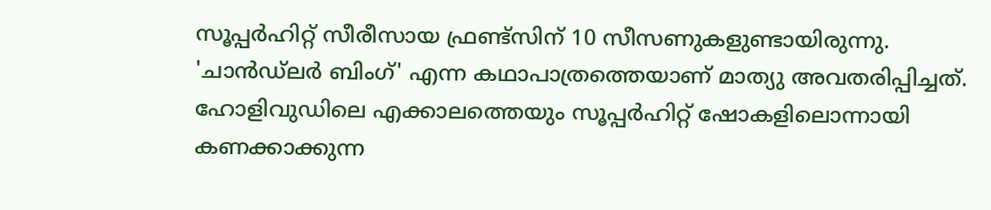സൂപ്പര്‍ഹിറ്റ് സീരീസായ ഫ്രണ്ട്‌സിന് 10 സീസണുകളുണ്ടായിരുന്നു. 'ചാന്‍ഡ്‌ലര്‍ ബിംഗ്' എന്ന കഥാപാത്രത്തെയാണ് മാത്യു അവതരിപ്പിച്ചത്. ഹോളിവുഡിലെ എക്കാലത്തെയും സൂപ്പര്‍ഹിറ്റ് ഷോകളിലൊന്നായി കണക്കാക്കുന്ന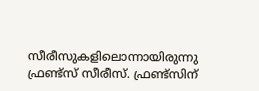സീരീസുകളിലൊന്നായിരുന്നു ഫ്രണ്ട്‌സ് സീരീസ്. ഫ്രണ്ട്‌സിന്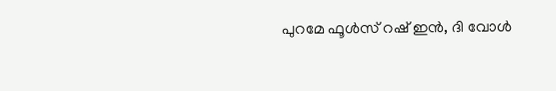പുറമേ ഫൂള്‍സ് റഷ് ഇന്‍, ദി വോള്‍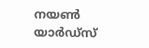നയണ്‍ യാര്‍ഡ്സ്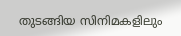തുടങ്ങിയ സിനിമകളിലും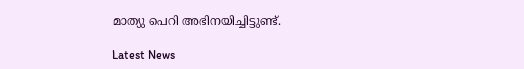മാത്യു പെറി അഭിനയിച്ചിട്ടുണ്ട്.

Latest News